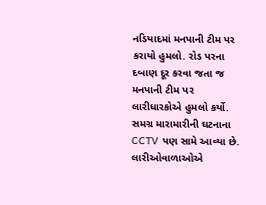નડિયાદમાં મનપાની ટીમ પર કરાયો હુમલો. રોડ પરના દબાણ દૂર કરવા જતા જ મનપાની ટીમ પર લારીધારકોએ હુમલો કર્યો. સમગ્ર મારામારીની ઘટનાના CCTV પણ સામે આવ્યા છે. લારીઓવાળાઓએ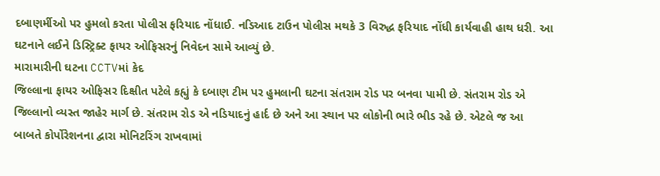દબાણર્મીઓ પર હુમલો કરતા પોલીસ ફરિયાદ નોંધાઈ. નડિઆદ ટાઉન પોલીસ મથકે 3 વિરુદ્ધ ફરિયાદ નોંધી કાર્યવાહી હાથ ધરી. આ ઘટનાને લઈને ડિસ્ટ્રિક્ટ ફાયર ઓફિસરનું નિવેદન સામે આવ્યું છે.
મારામારીની ઘટના CCTVમાં કેદ
જિલ્લાના ફાયર ઓફિસર દિક્ષીત પટેલે કહ્યું કે દબાણ ટીમ પર હુમલાની ઘટના સંતરામ રોડ પર બનવા પામી છે. સંતરામ રોડ એ જિલ્લાનો વ્યસ્ત જાહેર માર્ગ છે. સંતરામ રોડ એ નડિયાદનું હાર્દ છે અને આ સ્થાન પર લોકોની ભારે ભીડ રહે છે. એટલે જ આ બાબતે કોર્પોરેશનના દ્વારા મોનિટરિંગ રાખવામાં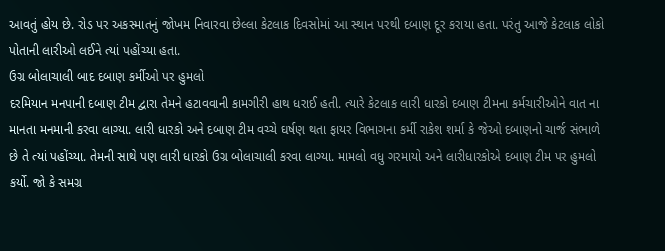આવતું હોય છે. રોડ પર અકસ્માતનું જોખમ નિવારવા છેલ્લા કેટલાક દિવસોમાં આ સ્થાન પરથી દબાણ દૂર કરાયા હતા. પરંતુ આજે કેટલાક લોકો પોતાની લારીઓ લઈને ત્યાં પહોંચ્યા હતા.
ઉગ્ર બોલાચાલી બાદ દબાણ કર્મીઓ પર હુમલો
દરમિયાન મનપાની દબાણ ટીમ દ્વારા તેમને હટાવવાની કામગીરી હાથ ધરાઈ હતી. ત્યારે કેટલાક લારી ધારકો દબાણ ટીમના કર્મચારીઓને વાત ના માનતા મનમાની કરવા લાગ્યા. લારી ધારકો અને દબાણ ટીમ વચ્ચે ઘર્ષણ થતા ફાયર વિભાગના કર્મી રાકેશ શર્મા કે જેઓ દબાણનો ચાર્જ સંભાળે છે તે ત્યાં પહોંચ્યા. તેમની સાથે પણ લારી ધારકો ઉગ્ર બોલાચાલી કરવા લાગ્યા. મામલો વધુ ગરમાયો અને લારીધારકોએ દબાણ ટીમ પર હુમલો કર્યો. જો કે સમગ્ર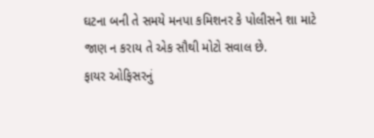ઘટના બની તે સમયે મનપા કમિશનર કે પોલીસને શા માટે જાણ ન કરાય તે એક સૌથી મોટો સવાલ છે.
ફાયર ઓફિસરનું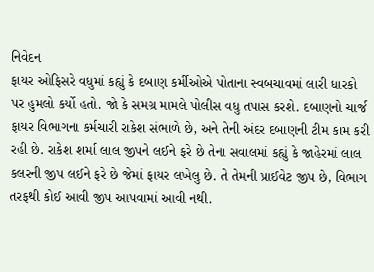નિવેદન
ફાયર ઓફિસરે વધુમાં કહ્યું કે દબાણ કર્મીઓએ પોતાના સ્વબચાવમાં લારી ધારકો પર હુમલો કર્યો હતો. જો કે સમગ્ર મામલે પોલીસ વધુ તપાસ કરશે. દબાણનો ચાર્જ ફાયર વિભાગના કર્મચારી રાકેશ સંભાળે છે, અને તેની અંદર દબાણની ટીમ કામ કરી રહી છે. રાકેશ શર્મા લાલ જીપને લઈને ફરે છે તેના સવાલમાં કહ્યું કે જાહેરમાં લાલ કલરની જીપ લઈને ફરે છે જેમાં ફાયર લખેલુ છે. તે તેમની પ્રાઈવેટ જીપ છે, વિભાગ તરફથી કોઈ આવી જીપ આપવામાં આવી નથી.